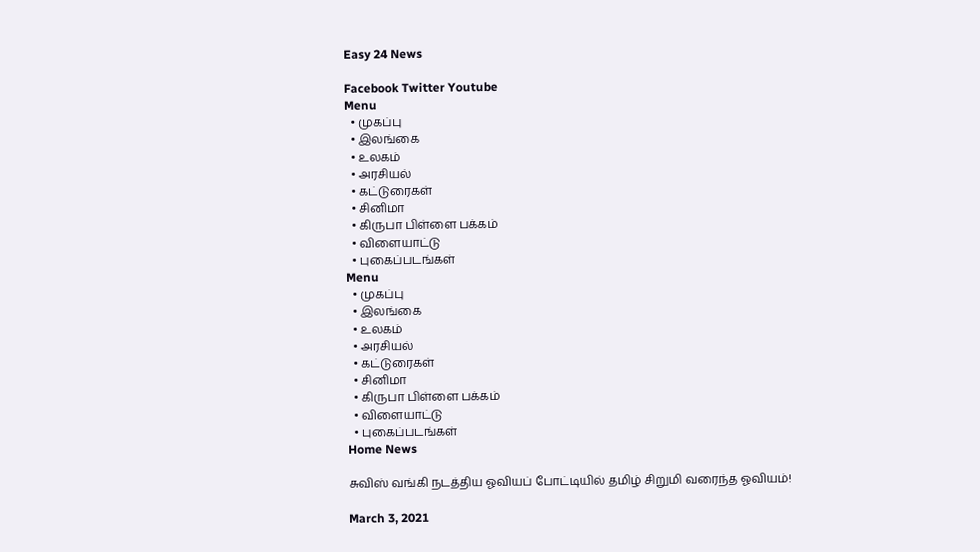Easy 24 News

Facebook Twitter Youtube
Menu
  • முகப்பு
  • இலங்கை
  • உலகம்
  • அரசியல்
  • கட்டுரைகள்
  • சினிமா
  • கிருபா பிள்ளை பக்கம்
  • விளையாட்டு
  • புகைப்படங்கள்
Menu
  • முகப்பு
  • இலங்கை
  • உலகம்
  • அரசியல்
  • கட்டுரைகள்
  • சினிமா
  • கிருபா பிள்ளை பக்கம்
  • விளையாட்டு
  • புகைப்படங்கள்
Home News

சுவிஸ் வங்கி நடத்திய ஓவியப் போட்டியில் தமிழ் சிறுமி வரைந்த ஓவியம்!

March 3, 2021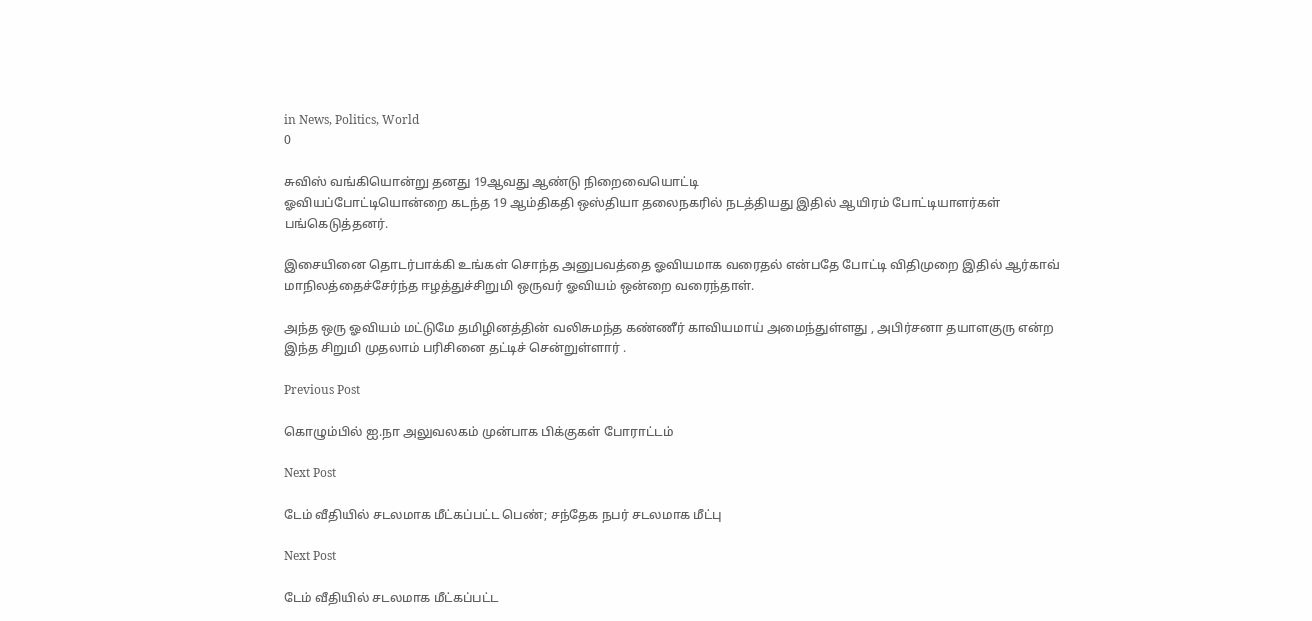in News, Politics, World
0

சுவிஸ் வங்கியொன்று தனது 19ஆவது ஆண்டு நிறைவையொட்டி
ஓவியப்போட்டியொன்றை கடந்த 19 ஆம்திகதி ஒஸ்தியா தலைநகரில் நடத்தியது இதில் ஆயிரம் போட்டியாளர்கள் பங்கெடுத்தனர்.

இசையினை தொடர்பாக்கி உங்கள் சொந்த அனுபவத்தை ஓவியமாக வரைதல் என்பதே போட்டி விதிமுறை இதில் ஆர்காவ் மாநிலத்தைச்சேர்ந்த ஈழத்துச்சிறுமி ஒருவர் ஓவியம் ஒன்றை வரைந்தாள்.

அந்த ஒரு ஓவியம் மட்டுமே தமிழினத்தின் வலிசுமந்த கண்ணீர் காவியமாய் அமைந்துள்ளது , அபிர்சனா தயாளகுரு என்ற இந்த சிறுமி முதலாம் பரிசினை தட்டிச் சென்றுள்ளார் .

Previous Post

கொழும்பில் ஐ.நா அலுவலகம் முன்பாக பிக்குகள் போராட்டம்

Next Post

டேம் வீதியில் சடலமாக மீட்கப்பட்ட பெண்; சந்தேக நபர் சடலமாக மீட்பு

Next Post

டேம் வீதியில் சடலமாக மீட்கப்பட்ட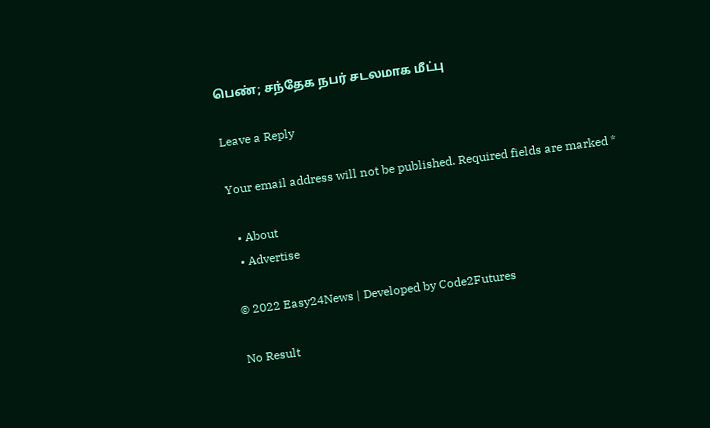பெண்; சந்தேக நபர் சடலமாக மீட்பு

Leave a Reply

Your email address will not be published. Required fields are marked *

  • About
  • Advertise

© 2022 Easy24News | Developed by Code2Futures

No Result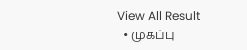View All Result
  • முகப்பு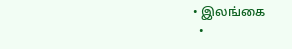• இலங்கை
  •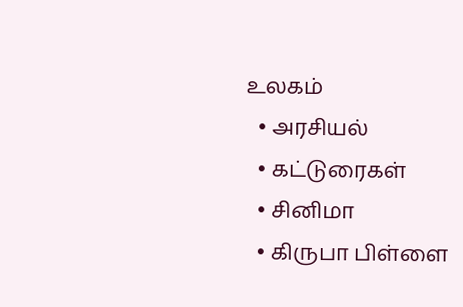உலகம்
  • அரசியல்
  • கட்டுரைகள்
  • சினிமா
  • கிருபா பிள்ளை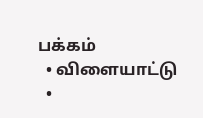பக்கம்
  • விளையாட்டு
  •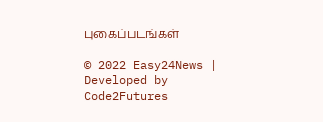புகைப்படங்கள்

© 2022 Easy24News | Developed by Code2Futures